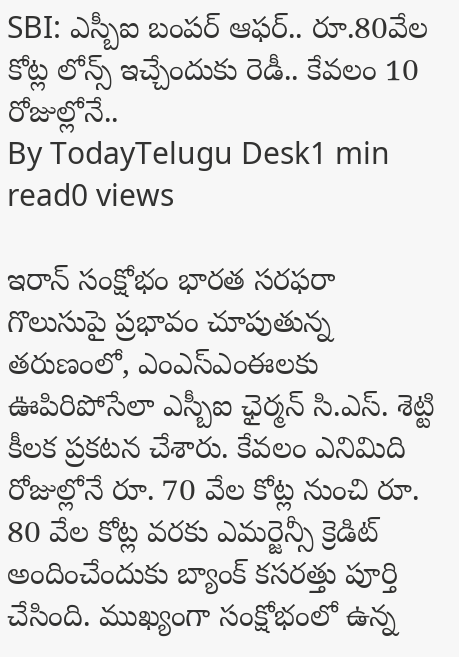SBI: ఎస్బీఐ బంపర్ ఆఫర్.. రూ.80వేల కోట్ల లోన్స్ ఇచ్చేందుకు రెడీ.. కేవలం 10 రోజుల్లోనే..
By TodayTelugu Desk1 min read0 views

ఇరాన్ సంక్షోభం భారత సరఫరా గొలుసుపై ప్రభావం చూపుతున్న తరుణంలో, ఎంఎస్ఎంఈలకు ఊపిరిపోసేలా ఎస్బీఐ ఛైర్మన్ సి.ఎస్. శెట్టి కీలక ప్రకటన చేశారు. కేవలం ఎనిమిది రోజుల్లోనే రూ. 70 వేల కోట్ల నుంచి రూ. 80 వేల కోట్ల వరకు ఎమర్జెన్సీ క్రెడిట్ అందించేందుకు బ్యాంక్ కసరత్తు పూర్తి చేసింది. ముఖ్యంగా సంక్షోభంలో ఉన్న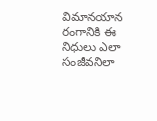విమానయాన రంగానికి ఈ నిధులు ఎలా సంజీవనిలా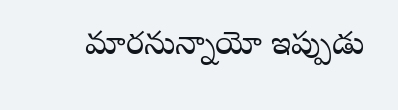మారనున్నాయో ఇప్పుడు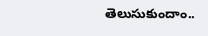తెలుసుకుందాం..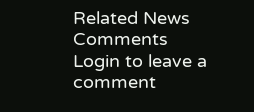Related News
Comments
Login to leave a comment